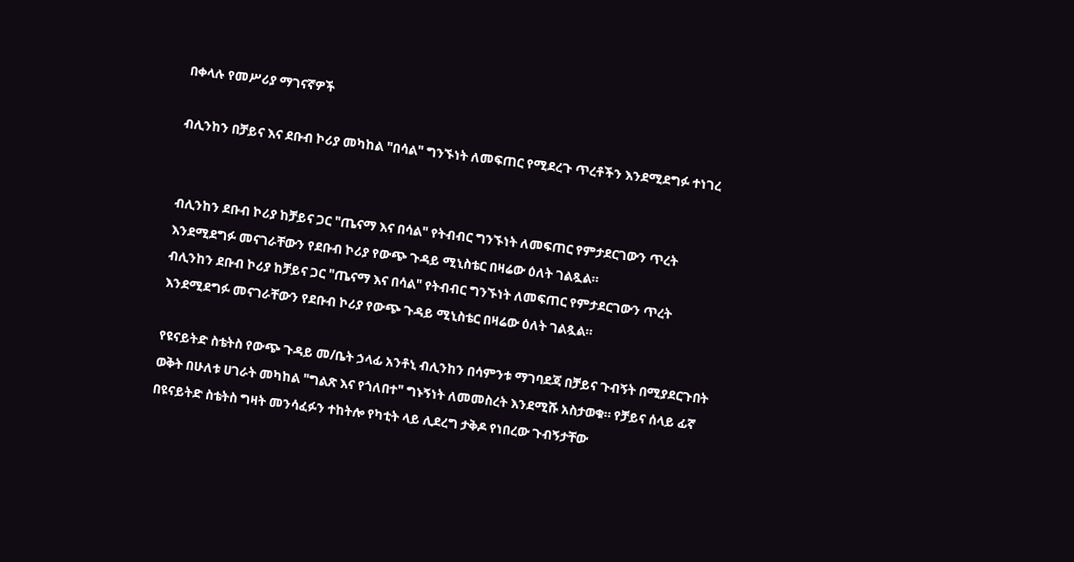በቀላሉ የመሥሪያ ማገናኛዎች

ብሊንከን በቻይና እና ደቡብ ኮሪያ መካከል "በሳል" ግንኙነት ለመፍጠር የሚደረጉ ጥረቶችን እንደሚደግፉ ተነገረ


ብሊንከን ደቡብ ኮሪያ ከቻይና ጋር "ጤናማ እና በሳል" የትብብር ግንኙነት ለመፍጠር የምታደርገውን ጥረት እንደሚደግፉ መናገራቸውን የደቡብ ኮሪያ የውጭ ጉዳይ ሚኒስቴር በዛሬው ዕለት ገልጿል።
ብሊንከን ደቡብ ኮሪያ ከቻይና ጋር "ጤናማ እና በሳል" የትብብር ግንኙነት ለመፍጠር የምታደርገውን ጥረት እንደሚደግፉ መናገራቸውን የደቡብ ኮሪያ የውጭ ጉዳይ ሚኒስቴር በዛሬው ዕለት ገልጿል።

የዩናይትድ ስቴትስ የውጭ ጉዳይ መ/ቤት ኃላፊ አንቶኒ ብሊንከን በሳምንቱ ማገባደጃ በቻይና ጉብኝት በሚያደርጉበት ወቅት በሁለቱ ሀገራት መካከል "ግልጽ እና የጎለበተ" ግኑኝነት ለመመስረት እንደሚሹ አስታወቁ። የቻይና ሰላይ ፊኛ በዩናይትድ ስቴትስ ግዛት መንሳፈፉን ተከትሎ የካቲት ላይ ሊደረግ ታቅዶ የነበረው ጉብኝታቸው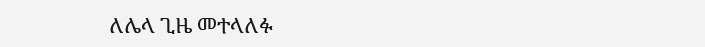ለሌላ ጊዜ መተላለፉ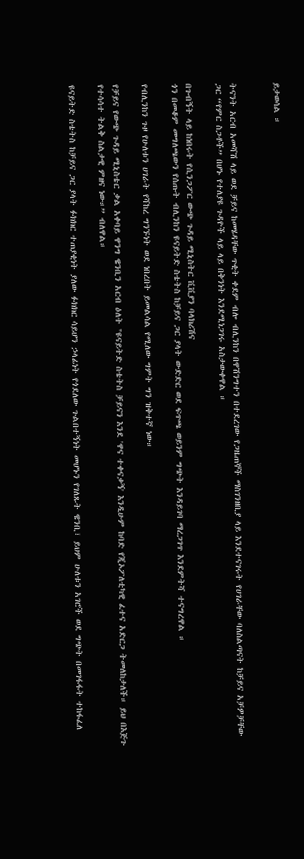ይታወሳል ።


ትናንት አርብ አመሻሽ ላይ ወደ ቻይና ከመሄዳቸው ጥቂት ቀደም ብሎ ብሊንከን በዋሽንግተን በተደረገው የጋዜጠኞች ማስገንዘቢያ ላይ እንደተናገሩት የሀገራቸው ባለስልጣናት ከቻይና አቻዎቻቸው ጋር “የምር ስጋቶች” በሆኑ የተለያዩ ጉዳዮች ላይ ላይ በቅንነት እንደሚነጋገሩ አስታውቀዋል ።

በጉብኝት ላይ ከነበሩት የሲንጋፖር ውጭ ጉዳይ ሚኒስትር ቪቪያን ባላክሪሽና
ጎን በመቆም መግለጫውን የሰጡት ብሊንከን ዩናይትድ ስቴትስ ከቻይና ጋር ያላት ውድድር ወደ ፍጥጫ ወይንም ግጭት እንዳይገባ ማረጋገጥ እንደምትሻ ተናግረዋል ።

የብሊንከን ጉዞ የሁለቱን ሀገራት የሻከረ ግንኙነት ወደ ነበረበት ይመልሳል የሚለው ግምት ግን ዝቅተኛ ነው።

የቻይና የውጭ ጉዳይ ሚኒስቴር ቃል አቀባይ ዋንግ ዌንቢን አርብ ዕለት "ዩናይትድ ስቴትስ ቻይናን እንደ 'ዋና ተቀናቃኝ' እንዲሁም ከባድ የጂኦፖለቲካዊ ፈተና አድርጋ ትመለከታለች። ይህ በእጅጉ የተሳሳተ ትልቅ ስልታዊ ምዘና ነው።” ብለዋል።

ዩናይትድ ስቴትስ ከቻይና ጋር ያላት ፉክክር ተጠያቂነት ያለው ፉክክር ሳይሆን ኃላፊነት የጎደለው ጉልበተኝነት መሆኑን የገለጹት ዌንቢ፣ ይህም ሁለቱን አገሮች ወደ ግጭት በመገፋፋት ተከፋፈለ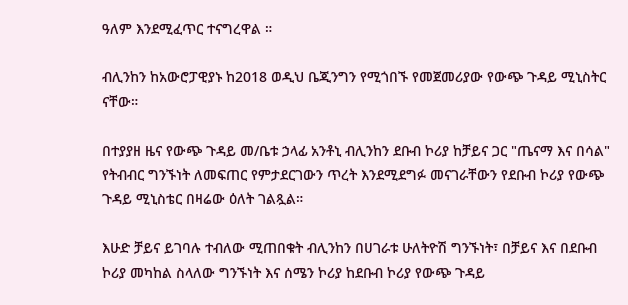ዓለም እንደሚፈጥር ተናግረዋል ።

ብሊንከን ከአውሮፓዊያኑ ከ2018 ወዲህ ቤጂንግን የሚጎበኙ የመጀመሪያው የውጭ ጉዳይ ሚኒስትር ናቸው።

በተያያዘ ዜና የውጭ ጉዳይ መ/ቤቱ ኃላፊ አንቶኒ ብሊንከን ደቡብ ኮሪያ ከቻይና ጋር "ጤናማ እና በሳል" የትብብር ግንኙነት ለመፍጠር የምታደርገውን ጥረት እንደሚደግፉ መናገራቸውን የደቡብ ኮሪያ የውጭ ጉዳይ ሚኒስቴር በዛሬው ዕለት ገልጿል።

እሁድ ቻይና ይገባሉ ተብለው ሚጠበቁት ብሊንከን በሀገራቱ ሁለትዮሽ ግንኙነት፣ በቻይና እና በደቡብ ኮሪያ መካከል ስላለው ግንኙነት እና ሰሜን ኮሪያ ከደቡብ ኮሪያ የውጭ ጉዳይ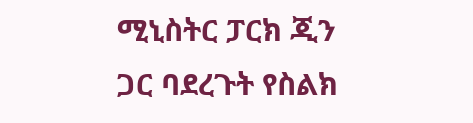ሚኒስትር ፓርክ ጂን ጋር ባደረጉት የስልክ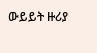ውይይት ዙሪያ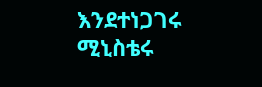እንደተነጋገሩ ሚኒስቴሩ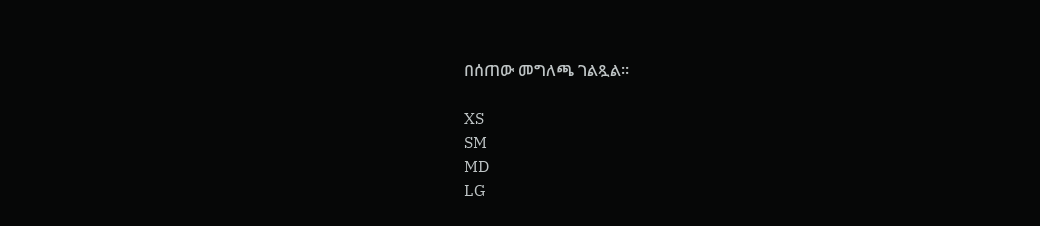በሰጠው መግለጫ ገልጿል።

XS
SM
MD
LG